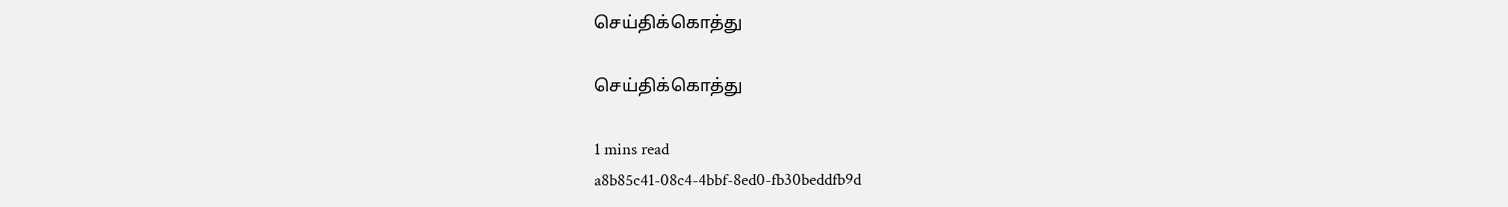செய்திக்கொத்து

செய்திக்கொத்து

1 mins read
a8b85c41-08c4-4bbf-8ed0-fb30beddfb9d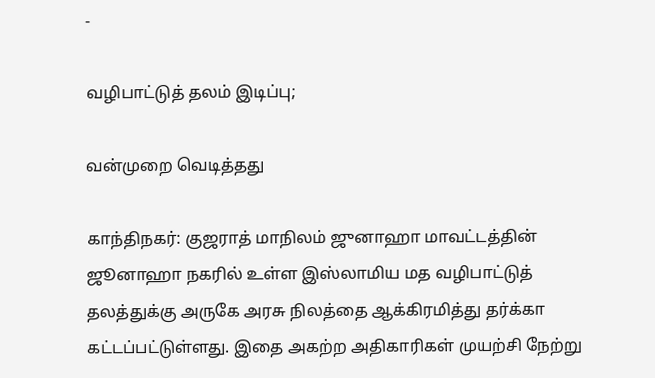-

வழிபாட்டுத் தலம் இடிப்பு;

வன்முறை வெடித்தது

காந்திநகர்: குஜராத் மாநிலம் ஜுனாஹா மாவட்டத்தின் ஜூனாஹா நகரில் உள்ள இஸ்லாமிய மத வழிபாட்டுத் தலத்துக்கு அருகே அரசு நிலத்தை ஆக்கிரமித்து தர்க்கா கட்டப்பட்டுள்ளது. இதை அகற்ற அதிகாரிகள் முயற்சி நேற்று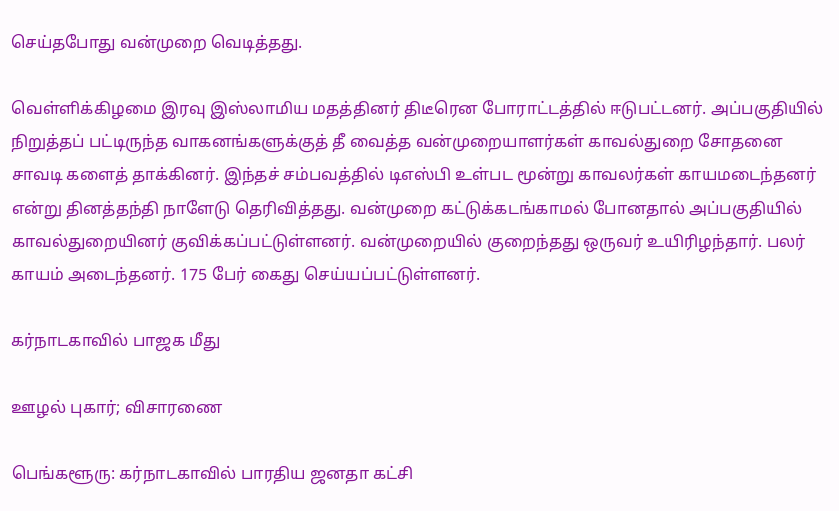செய்தபோது வன்முறை வெடித்தது.

வெள்ளிக்கிழமை இரவு இஸ்லாமிய மதத்தினர் திடீரென போராட்டத்தில் ஈடுபட்டனர். அப்பகுதியில் நிறுத்தப் பட்டிருந்த வாகனங்களுக்குத் தீ வைத்த வன்முறையாளர்கள் காவல்துறை சோதனை சாவடி களைத் தாக்கினர். இந்தச் சம்பவத்தில் டிஎஸ்பி உள்பட மூன்று காவலர்கள் காயமடைந்தனர் என்று தினத்தந்தி நாளேடு தெரிவித்தது. வன்முறை கட்டுக்கடங்காமல் போனதால் அப்பகுதியில் காவல்துறையினர் குவிக்கப்பட்டுள்ளனர். வன்முறையில் குறைந்தது ஒருவர் உயிரிழந்தார். பலர் காயம் அடைந்தனர். 175 பேர் கைது செய்யப்பட்டுள்ளனர்.

கர்நாடகாவில் பாஜக மீது

ஊழல் புகார்; விசாரணை

பெங்களூரு: கர்நாடகாவில் பாரதிய ஜனதா கட்சி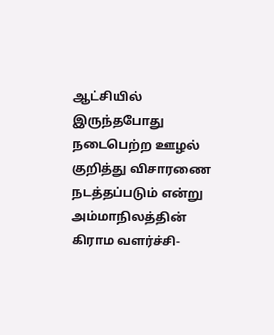ஆட்சியில் இருந்தபோது நடைபெற்ற ஊழல் குறித்து விசாரணை நடத்தப்படும் என்று அம்மாநிலத்தின் கிராம வளர்ச்சி-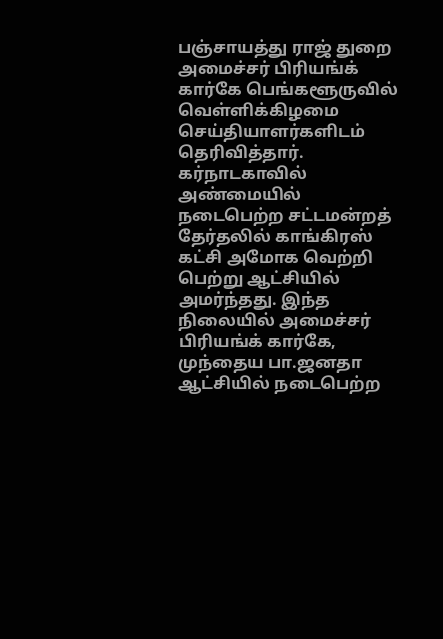பஞ்சாயத்து ராஜ் துறை அமைச்சர் பிரியங்க் கார்கே பெங்களூருவில் வெள்ளிக்கிழமை செய்தியாளர்களிடம் தெரிவித்தார். கர்நாடகாவில் அண்மையில் நடைபெற்ற சட்டமன்றத் தேர்தலில் காங்கிரஸ் கட்சி அமோக வெற்றி பெற்று ஆட்சியில் அமர்ந்தது. இந்த நிலையில் அமைச்சர் பிரியங்க் கார்கே, முந்தைய பா.ஜனதா ஆட்சியில் நடைபெற்ற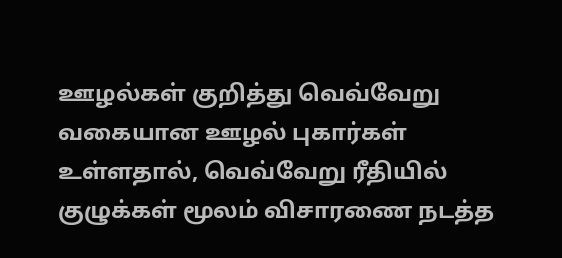ஊழல்கள் குறித்து வெவ்வேறு வகையான ஊழல் புகார்கள் உள்ளதால், வெவ்வேறு ரீதியில் குழுக்கள் மூலம் விசாரணை நடத்த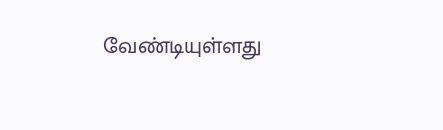வேண்டியுள்ளது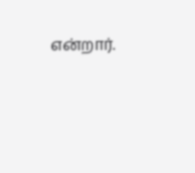என்றார்.